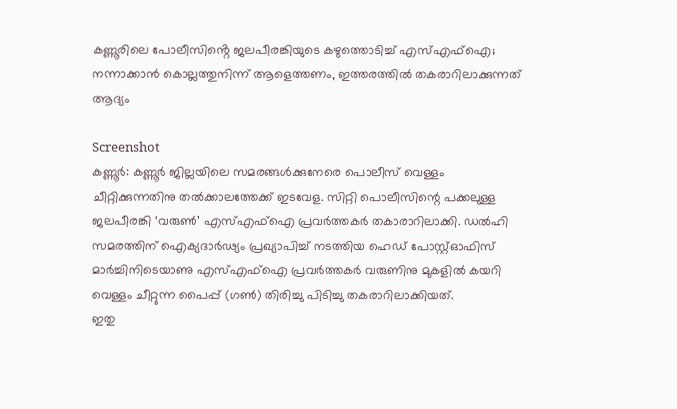കണ്ണൂരിലെ പോലീസിൻ്റെ ജലപീരങ്കിയുടെ കഴുത്തൊടിച്ച് എസ്എഫ്ഐ; നന്നാക്കാൻ കൊല്ലത്തുനിന്ന് ആളെത്തണം, ഇത്തരത്തിൽ തകരാറിലാക്കുന്നത് ആദ്യം

Screenshot
കണ്ണൂർ: കണ്ണൂർ ജില്ലയിലെ സമരങ്ങൾക്കുനേരെ പൊലീസ് വെള്ളം ചീറ്റിക്കുന്നതിനു തൽക്കാലത്തേക്ക് ഇടവേള. സിറ്റി പൊലീസിന്റെ പക്കലുള്ള ജലപീരങ്കി ‘വരുൺ’ എസ്എഫ്ഐ പ്രവർത്തകർ തകാരാറിലാക്കി. ഡൽഹി സമരത്തിന് ഐക്യദാർഢ്യം പ്രഖ്യാപിച്ച് നടത്തിയ ഹെഡ് പോസ്റ്റ്ഓഫിസ് മാർച്ചിനിടെയാണു എസ്എഫ്ഐ പ്രവർത്തകർ വരുണിനു മുകളിൽ കയറി വെള്ളം ചീറ്റുന്ന പൈപ്പ് (ഗൺ) തിരിച്ചു പിടിച്ചു തകരാറിലാക്കിയത്.
ഇതു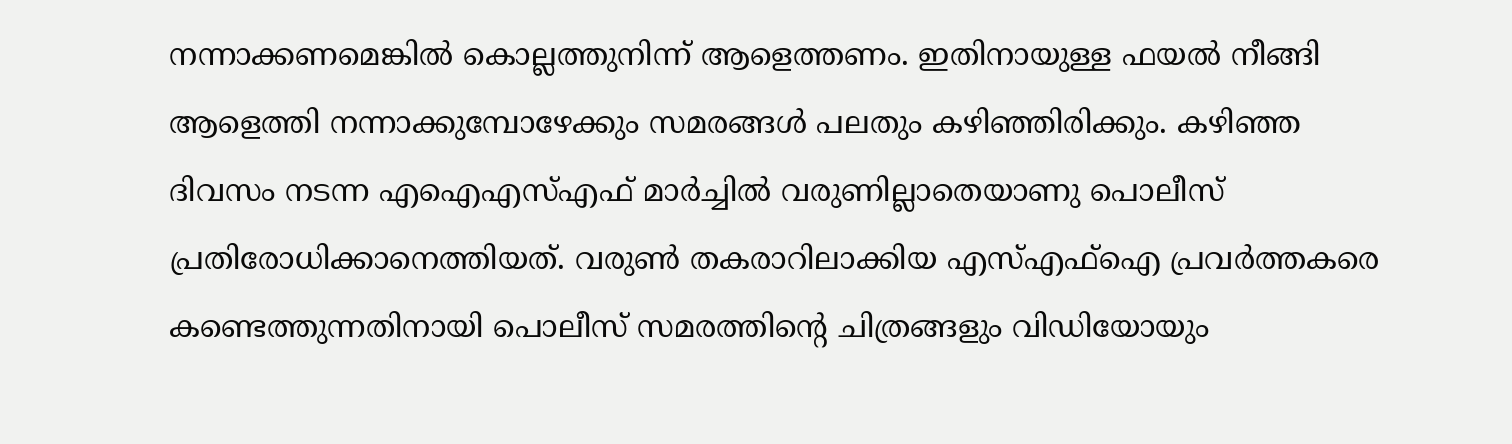നന്നാക്കണമെങ്കിൽ കൊല്ലത്തുനിന്ന് ആളെത്തണം. ഇതിനായുള്ള ഫയൽ നീങ്ങി ആളെത്തി നന്നാക്കുമ്പോഴേക്കും സമരങ്ങൾ പലതും കഴിഞ്ഞിരിക്കും. കഴിഞ്ഞ ദിവസം നടന്ന എഐഎസ്എഫ് മാർച്ചിൽ വരുണില്ലാതെയാണു പൊലീസ് പ്രതിരോധിക്കാനെത്തിയത്. വരുൺ തകരാറിലാക്കിയ എസ്എഫ്ഐ പ്രവർത്തകരെ കണ്ടെത്തുന്നതിനായി പൊലീസ് സമരത്തിന്റെ ചിത്രങ്ങളും വിഡിയോയും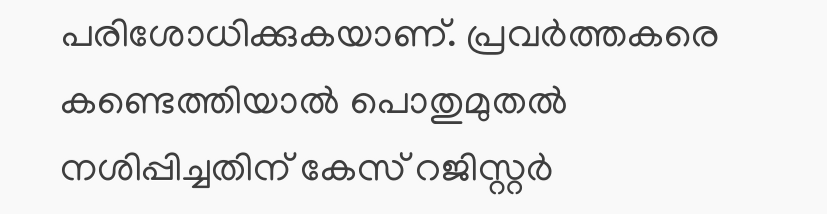പരിശോധിക്കുകയാണ്. പ്രവർത്തകരെ കണ്ടെത്തിയാൽ പൊതുമുതൽ നശിപ്പിച്ചതിന് കേസ് റജിസ്റ്റർ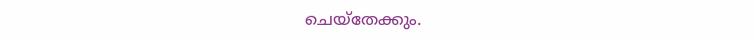ചെയ്തേക്കും.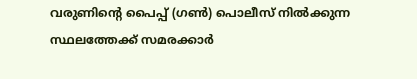വരുണിന്റെ പൈപ്പ് (ഗൺ) പൊലീസ് നിൽക്കുന്ന സ്ഥലത്തേക്ക് സമരക്കാർ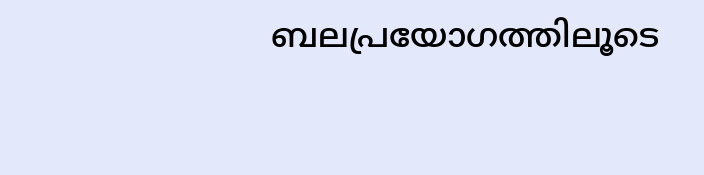ബലപ്രയോഗത്തിലൂടെ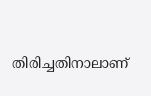തിരിച്ചതിനാലാണ്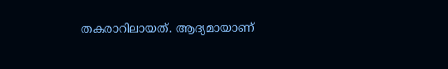തകരാറിലായത്. ആദ്യമായാണ്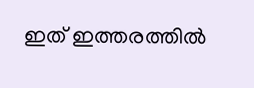ഇത് ഇത്തരത്തിൽ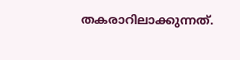തകരാറിലാക്കുന്നത്.